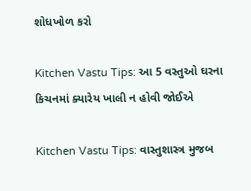શોધખોળ કરો

Kitchen Vastu Tips: આ 5 વસ્તુઓ ઘરના કિચનમાં ક્યારેય ખાલી ન હોવી જોઈએ

Kitchen Vastu Tips: વાસ્તુશાસ્ત્ર મુજબ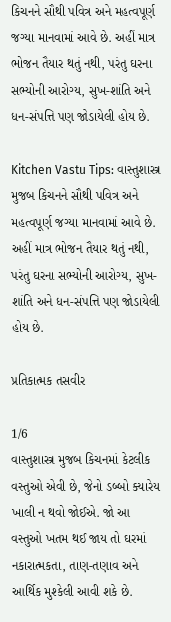કિચનને સૌથી પવિત્ર અને મહત્વપૂર્ણ જગ્યા માનવામાં આવે છે. અહીં માત્ર ભોજન તૈયાર થતું નથી, પરંતુ ઘરના સભ્યોની આરોગ્ય, સુખ-શાંતિ અને ધન-સંપત્તિ પણ જોડાયેલી હોય છે.

Kitchen Vastu Tips: વાસ્તુશાસ્ત્ર મુજબ કિચનને સૌથી પવિત્ર અને મહત્વપૂર્ણ જગ્યા માનવામાં આવે છે. અહીં માત્ર ભોજન તૈયાર થતું નથી, પરંતુ ઘરના સભ્યોની આરોગ્ય, સુખ-શાંતિ અને ધન-સંપત્તિ પણ જોડાયેલી હોય છે.

પ્રતિકાત્મક તસવીર

1/6
વાસ્તુશાસ્ત્ર મુજબ કિચનમાં કેટલીક વસ્તુઓ એવી છે, જેનો ડબ્બો ક્યારેય ખાલી ન થવો જોઈએ. જો આ વસ્તુઓ ખતમ થઈ જાય તો ઘરમાં નકારાત્મકતા, તાણ-તણાવ અને આર્થિક મુશ્કેલી આવી શકે છે.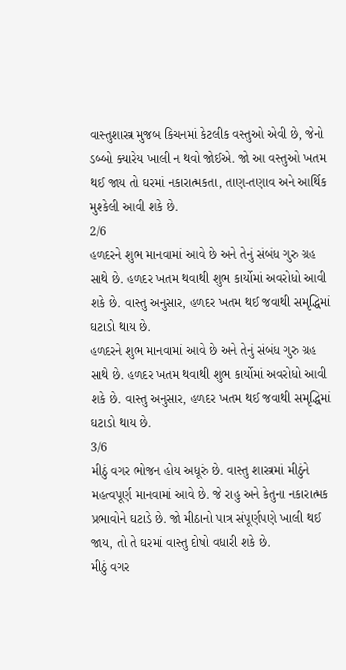વાસ્તુશાસ્ત્ર મુજબ કિચનમાં કેટલીક વસ્તુઓ એવી છે, જેનો ડબ્બો ક્યારેય ખાલી ન થવો જોઈએ. જો આ વસ્તુઓ ખતમ થઈ જાય તો ઘરમાં નકારાત્મકતા, તાણ-તણાવ અને આર્થિક મુશ્કેલી આવી શકે છે.
2/6
હળદરને શુભ માનવામાં આવે છે અને તેનું સંબંધ ગુરુ ગ્રહ સાથે છે. હળદર ખતમ થવાથી શુભ કાર્યોમાં અવરોધો આવી શકે છે. વાસ્તુ અનુસાર, હળદર ખતમ થઈ જવાથી સમૃદ્ધિમાં ઘટાડો થાય છે.
હળદરને શુભ માનવામાં આવે છે અને તેનું સંબંધ ગુરુ ગ્રહ સાથે છે. હળદર ખતમ થવાથી શુભ કાર્યોમાં અવરોધો આવી શકે છે. વાસ્તુ અનુસાર, હળદર ખતમ થઈ જવાથી સમૃદ્ધિમાં ઘટાડો થાય છે.
3/6
મીઠું વગર ભોજન હોય અધૂરું છે. વાસ્તુ શાસ્ત્રમાં મીઠુંને મહત્વપૂર્ણ માનવામાં આવે છે. જે રાહુ અને કેતુના નકારાત્મક પ્રભાવોને ઘટાડે છે. જો મીઠાનો પાત્ર સંપૂર્ણપણે ખાલી થઈ જાય, તો તે ઘરમાં વાસ્તુ દોષો વધારી શકે છે.
મીઠું વગર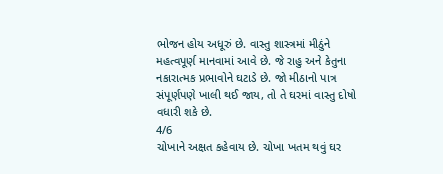ભોજન હોય અધૂરું છે. વાસ્તુ શાસ્ત્રમાં મીઠુંને મહત્વપૂર્ણ માનવામાં આવે છે. જે રાહુ અને કેતુના નકારાત્મક પ્રભાવોને ઘટાડે છે. જો મીઠાનો પાત્ર સંપૂર્ણપણે ખાલી થઈ જાય, તો તે ઘરમાં વાસ્તુ દોષો વધારી શકે છે.
4/6
ચોખાને અક્ષત કહેવાય છે. ચોખા ખતમ થવું ઘર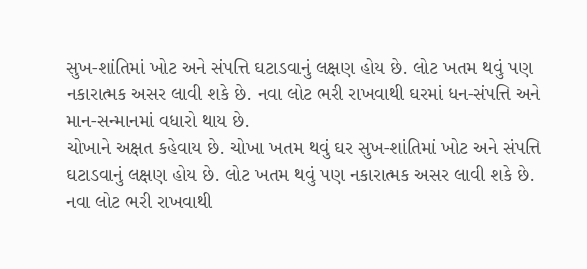સુખ-શાંતિમાં ખોટ અને સંપત્તિ ઘટાડવાનું લક્ષણ હોય છે. લોટ ખતમ થવું પણ નકારાત્મક અસર લાવી શકે છે. નવા લોટ ભરી રાખવાથી ઘરમાં ધન-સંપત્તિ અને માન-સન્માનમાં વધારો થાય છે.
ચોખાને અક્ષત કહેવાય છે. ચોખા ખતમ થવું ઘર સુખ-શાંતિમાં ખોટ અને સંપત્તિ ઘટાડવાનું લક્ષણ હોય છે. લોટ ખતમ થવું પણ નકારાત્મક અસર લાવી શકે છે. નવા લોટ ભરી રાખવાથી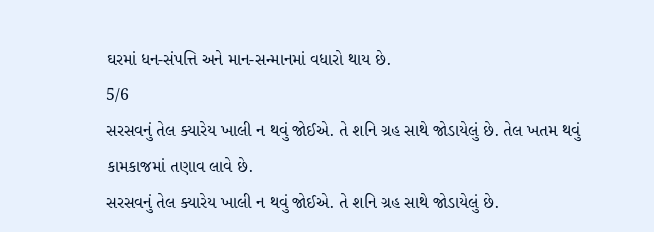ઘરમાં ધન-સંપત્તિ અને માન-સન્માનમાં વધારો થાય છે.
5/6
સરસવનું તેલ ક્યારેય ખાલી ન થવું જોઈએ. તે શનિ ગ્રહ સાથે જોડાયેલું છે. તેલ ખતમ થવું કામકાજમાં તણાવ લાવે છે.
સરસવનું તેલ ક્યારેય ખાલી ન થવું જોઈએ. તે શનિ ગ્રહ સાથે જોડાયેલું છે.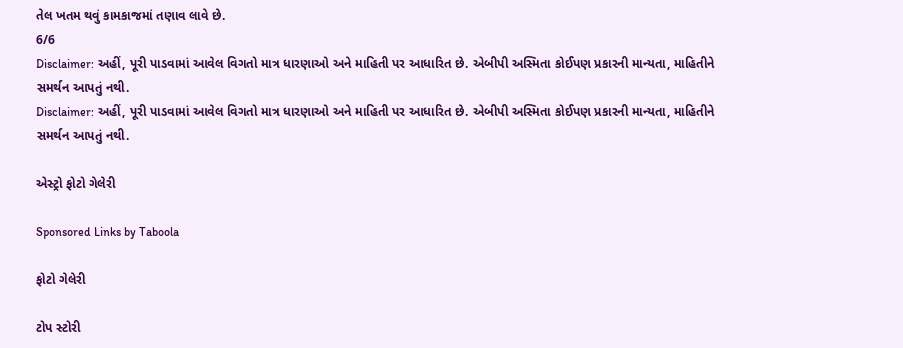તેલ ખતમ થવું કામકાજમાં તણાવ લાવે છે.
6/6
Disclaimer: અહીં, પૂરી પાડવામાં આવેલ વિગતો માત્ર ધારણાઓ અને માહિતી પર આધારિત છે. એબીપી અસ્મિતા કોઈપણ પ્રકારની માન્યતા, માહિતીને સમર્થન આપતું નથી.
Disclaimer: અહીં, પૂરી પાડવામાં આવેલ વિગતો માત્ર ધારણાઓ અને માહિતી પર આધારિત છે. એબીપી અસ્મિતા કોઈપણ પ્રકારની માન્યતા, માહિતીને સમર્થન આપતું નથી.

એસ્ટ્રો ફોટો ગેલેરી

Sponsored Links by Taboola

ફોટો ગેલેરી

ટોપ સ્ટોરી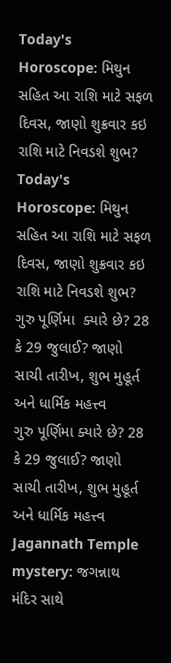Today's Horoscope: મિથુન સહિત આ રાશિ માટે સફળ દિવસ, જાણો શુક્રવાર કઇ રાશિ માટે નિવડશે શુભ?
Today's Horoscope: મિથુન સહિત આ રાશિ માટે સફળ દિવસ, જાણો શુક્રવાર કઇ રાશિ માટે નિવડશે શુભ?
ગુરુ પૂર્ણિમા  ક્યારે છે? 28 કે 29 જુલાઈ? જાણો સાચી તારીખ, શુભ મુહૂર્ત અને ધાર્મિક મહત્ત્વ
ગુરુ પૂર્ણિમા ક્યારે છે? 28 કે 29 જુલાઈ? જાણો સાચી તારીખ, શુભ મુહૂર્ત અને ધાર્મિક મહત્ત્વ
Jagannath Temple mystery: જગન્નાથ મંદિર સાથે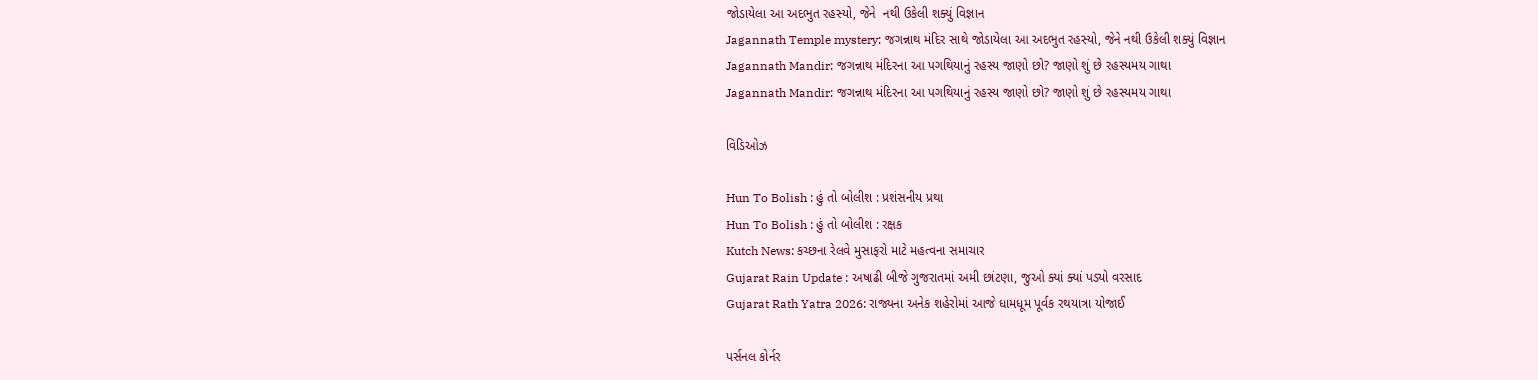જોડાયેલા આ અદભુત રહસ્યો, જેને  નથી ઉકેલી શક્યું વિજ્ઞાન
Jagannath Temple mystery: જગન્નાથ મંદિર સાથે જોડાયેલા આ અદભુત રહસ્યો, જેને નથી ઉકેલી શક્યું વિજ્ઞાન
Jagannath Mandir: જગન્નાથ મંદિરના આ પગથિયાનું રહસ્ય જાણો છો? જાણો શું છે રહસ્યમય ગાથા
Jagannath Mandir: જગન્નાથ મંદિરના આ પગથિયાનું રહસ્ય જાણો છો? જાણો શું છે રહસ્યમય ગાથા

વિડિઓઝ

Hun To Bolish : હું તો બોલીશ : પ્રશંસનીય પ્રથા
Hun To Bolish : હું તો બોલીશ : રક્ષક
Kutch News: કચ્છના રેલવે મુસાફરો માટે મહત્વના સમાચાર
Gujarat Rain Update : અષાઢી બીજે ગુજરાતમાં અમી છાંટણા, જુઓ ક્યાં ક્યાં પડ્યો વરસાદ
Gujarat Rath Yatra 2026: રાજ્યના અનેક શહેરોમાં આજે ધામધૂમ પૂર્વક રથયાત્રા યોજાઈ

પર્સનલ કોર્નર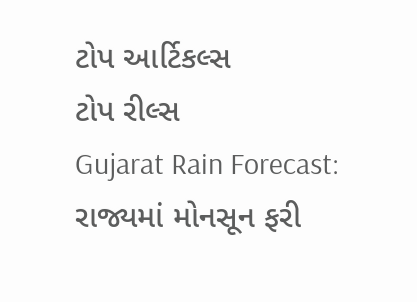ટોપ આર્ટિકલ્સ
ટોપ રીલ્સ
Gujarat Rain Forecast: રાજ્યમાં મોનસૂન ફરી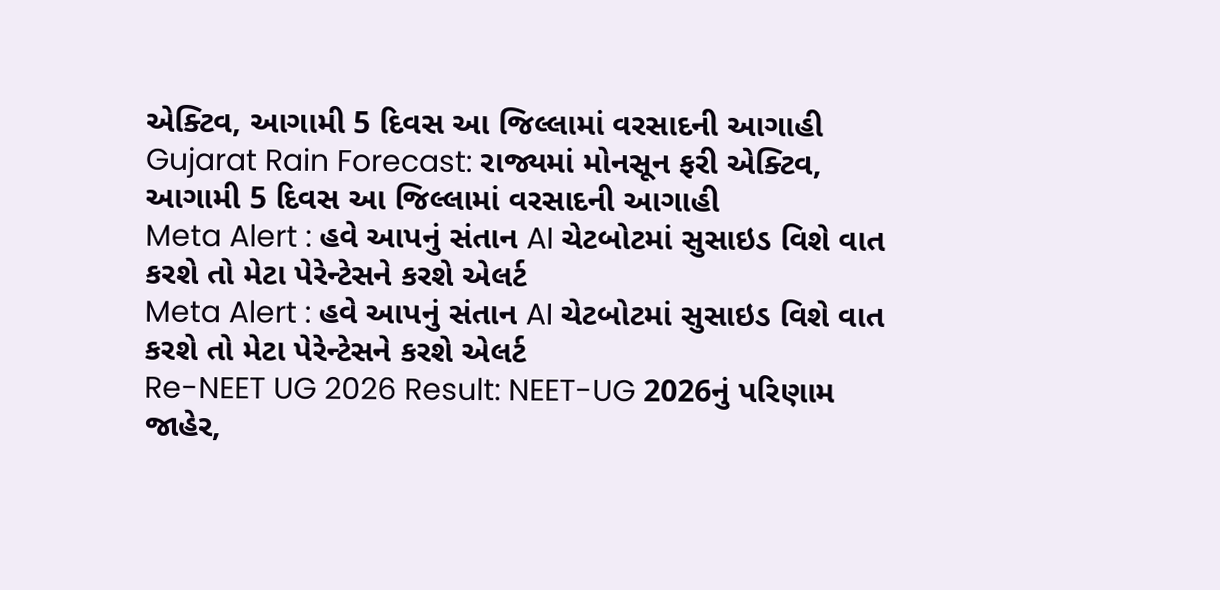એક્ટિવ, આગામી 5 દિવસ આ જિલ્લામાં વરસાદની આગાહી
Gujarat Rain Forecast: રાજ્યમાં મોનસૂન ફરી એક્ટિવ, આગામી 5 દિવસ આ જિલ્લામાં વરસાદની આગાહી
Meta Alert : હવે આપનું સંતાન AI ચેટબોટમાં સુસાઇડ વિશે વાત કરશે તો મેટા પેરેન્ટેસને કરશે એલર્ટ
Meta Alert : હવે આપનું સંતાન AI ચેટબોટમાં સુસાઇડ વિશે વાત કરશે તો મેટા પેરેન્ટેસને કરશે એલર્ટ
Re-NEET UG 2026 Result: NEET-UG 2026નું પરિણામ જાહેર,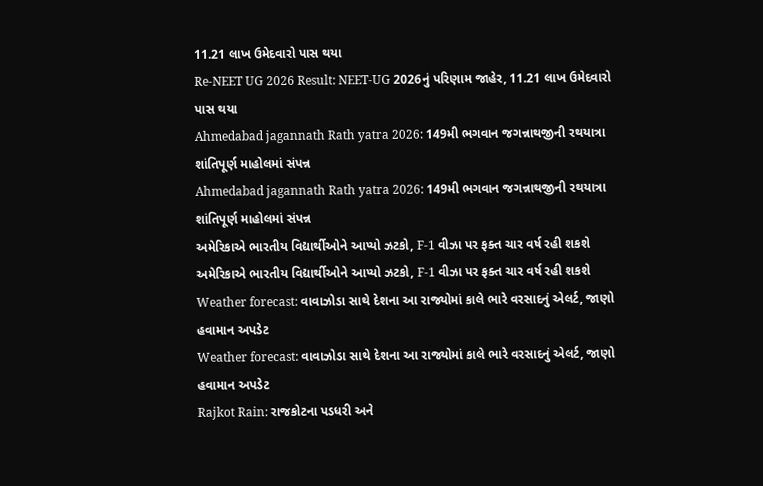11.21 લાખ ઉમેદવારો પાસ થયા
Re-NEET UG 2026 Result: NEET-UG 2026નું પરિણામ જાહેર, 11.21 લાખ ઉમેદવારો પાસ થયા
Ahmedabad jagannath Rath yatra 2026: 149મી ભગવાન જગન્નાથજીની રથયાત્રા શાંતિપૂર્ણ માહોલમાં સંપન્ન
Ahmedabad jagannath Rath yatra 2026: 149મી ભગવાન જગન્નાથજીની રથયાત્રા શાંતિપૂર્ણ માહોલમાં સંપન્ન
અમેરિકાએ ભારતીય વિદ્યાર્થીઓને આપ્યો ઝટકો, F-1 વીઝા પર ફક્ત ચાર વર્ષ રહી શકશે
અમેરિકાએ ભારતીય વિદ્યાર્થીઓને આપ્યો ઝટકો, F-1 વીઝા પર ફક્ત ચાર વર્ષ રહી શકશે
Weather forecast: વાવાઝોડા સાથે દેશના આ રાજ્યોમાં કાલે ભારે વરસાદનું એલર્ટ, જાણો હવામાન અપડેટ
Weather forecast: વાવાઝોડા સાથે દેશના આ રાજ્યોમાં કાલે ભારે વરસાદનું એલર્ટ, જાણો હવામાન અપડેટ
Rajkot Rain: રાજકોટના પડધરી અને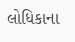લોધિકાના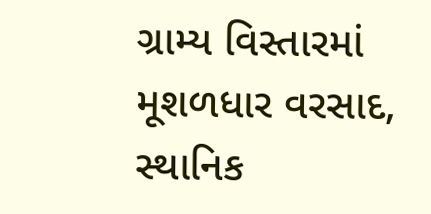ગ્રામ્ય વિસ્તારમાં મૂશળધાર વરસાદ, સ્થાનિક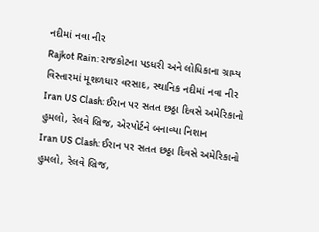નદીમાં નવા નીર
Rajkot Rain: રાજકોટના પડધરી અને લોધિકાના ગ્રામ્ય વિસ્તારમાં મૂશળધાર વરસાદ, સ્થાનિક નદીમાં નવા નીર
Iran US Clash: ઈરાન પર સતત છઠ્ઠા દિવસે અમેરિકાનો હુમલો, રેલવે બ્રિજ, એરપોર્ટને બનાવ્યા નિશાન
Iran US Clash: ઈરાન પર સતત છઠ્ઠા દિવસે અમેરિકાનો હુમલો, રેલવે બ્રિજ,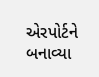એરપોર્ટને બનાવ્યા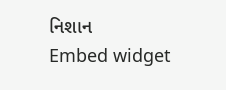નિશાન
Embed widget